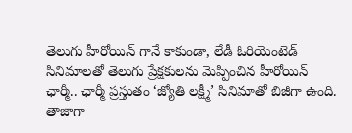తెలుగు హీరోయిన్ గానే కాకుండా, లేడీ ఓరియెంటెడ్ సినిమాలతో తెలుగు ప్రేక్షకులను మెప్పించిన హీరోయిన్ ఛార్మీ.. ఛార్మీ ప్రస్తుతం ‘జ్యోతి లక్ష్మీ’ సినిమాతో బిజీగా ఉంది. తాజాగా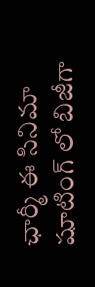ఛార్మీ ఈ సినిమా షూటింగ్ లో బిజీగా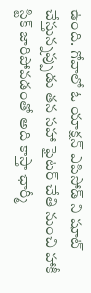ఉంది. గోవాలో ఓ యాక్షన్ ఎపిసోడ్ ని షూట్ చేస్తున్నప్పుడు తన సహా ఫైటర్ చేతి నుంచి హాకీ స్టిక్ జారిపోవడంతో అది కాస్తా ఛార్మీ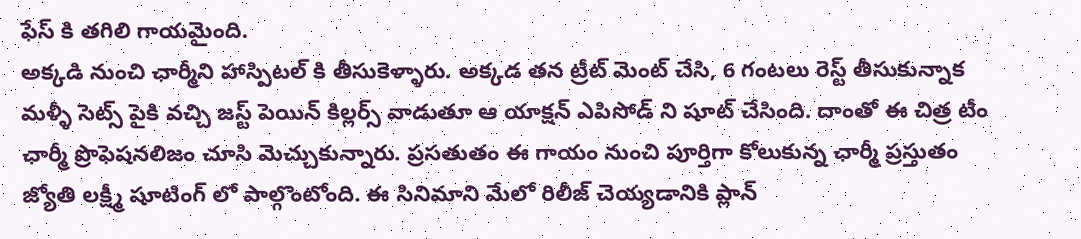ఫేస్ కి తగిలి గాయమైంది.
అక్కడి నుంచి ఛార్మీని హాస్పిటల్ కి తీసుకెళ్ళారు. అక్కడ తన ట్రీట్ మెంట్ చేసి, 6 గంటలు రెస్ట్ తీసుకున్నాక మళ్ళీ సెట్స్ పైకి వచ్చి జస్ట్ పెయిన్ కిల్లర్స్ వాడుతూ ఆ యాక్షన్ ఎపిసోడ్ ని షూట్ చేసింది. దాంతో ఈ చిత్ర టీం ఛార్మీ ప్రొఫెషనలిజం చూసి మెచ్చుకున్నారు. ప్రసతుతం ఈ గాయం నుంచి పూర్తిగా కోలుకున్న ఛార్మీ ప్రస్తుతం జ్యోతి లక్ష్మీ షూటింగ్ లో పాల్గొంటోంది. ఈ సినిమాని మేలో రిలీజ్ చెయ్యడానికి ప్లాన్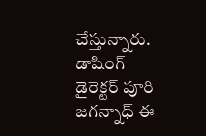చేస్తున్నారు. డాషింగ్ డైరెక్టర్ పూరి జగన్నాధ్ ఈ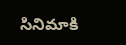సినిమాకి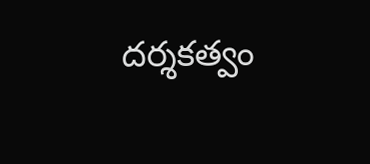దర్శకత్వం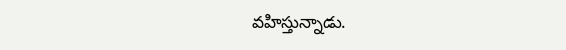వహిస్తున్నాడు.